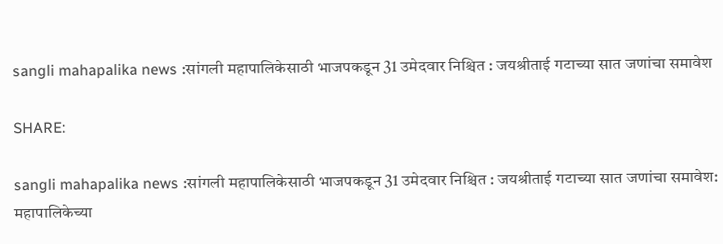sangli mahapalika news :सांगली महापालिकेसाठी भाजपकडून 31 उमेदवार निश्चित : जयश्रीताई गटाच्या सात जणांचा समावेश

SHARE:

sangli mahapalika news :सांगली महापालिकेसाठी भाजपकडून 31 उमेदवार निश्चित : जयश्रीताई गटाच्या सात जणांचा समावेश: महापालिकेच्या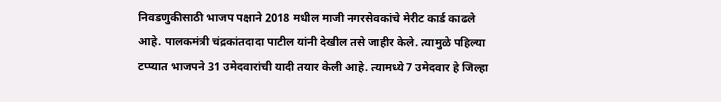निवडणुकीसाठी भाजप पक्षाने 2018 मधील माजी नगरसेवकांचे मेरीट कार्ड काढले आहे. पालकमंत्री चंद्रकांतदादा पाटील यांनी देखील तसे जाहीर केले. त्यामुळे पहिल्या टप्प्यात भाजपने 31 उमेदवारांची यादी तयार केली आहे. त्यामध्ये 7 उमेदवार हे जिल्हा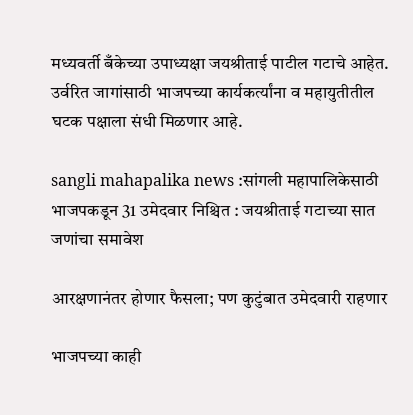मध्यवर्ती बँकेच्या उपाध्यक्षा जयश्रीताई पाटील गटाचे आहेत. उर्वरित जागांसाठी भाजपच्या कार्यकर्त्यांना व महायुतीतील घटक पक्षाला संधी मिळणार आहे.

sangli mahapalika news :सांगली महापालिकेसाठी भाजपकडून 31 उमेदवार निश्चित : जयश्रीताई गटाच्या सात जणांचा समावेश

आरक्षणानंतर होणार फैसला; पण कुटुंबात उमेदवारी राहणार

भाजपच्या काही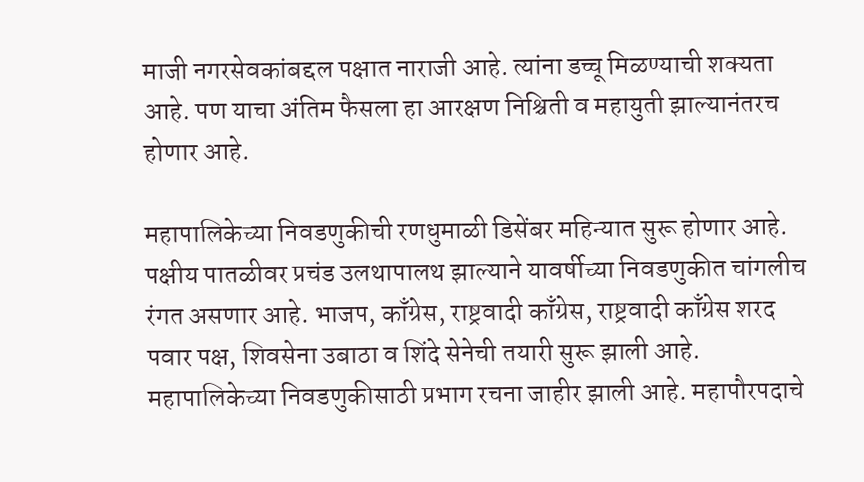माजी नगरसेवकांबद्दल पक्षात नाराजी आहे. त्यांना डच्चू मिळण्याची शक्यता आहे. पण याचा अंतिम फैसला हा आरक्षण निश्चिती व महायुती झाल्यानंतरच होणार आहे.

महापालिकेच्या निवडणुकीची रणधुमाळी डिसेंबर महिन्यात सुरू होणार आहे. पक्षीय पातळीवर प्रचंड उलथापालथ झाल्याने यावर्षीच्या निवडणुकीत चांगलीच रंगत असणार आहे. भाजप, काँग्रेस, राष्ट्रवादी काँग्रेस, राष्ट्रवादी काँग्रेस शरद पवार पक्ष, शिवसेना उबाठा व शिंदे सेनेची तयारी सुरू झाली आहे. महापालिकेच्या निवडणुकीसाठी प्रभाग रचना जाहीर झाली आहे. महापौरपदाचे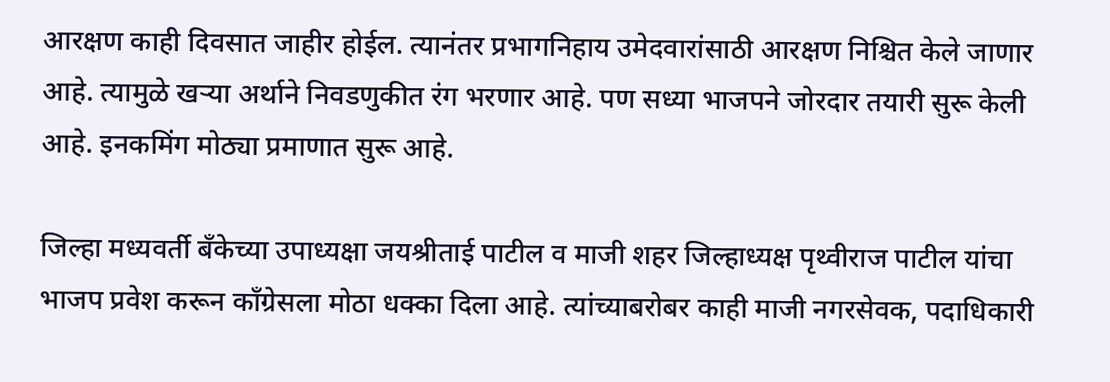आरक्षण काही दिवसात जाहीर होईल. त्यानंतर प्रभागनिहाय उमेदवारांसाठी आरक्षण निश्चित केले जाणार आहे. त्यामुळे खर्‍या अर्थाने निवडणुकीत रंग भरणार आहे. पण सध्या भाजपने जोरदार तयारी सुरू केली आहे. इनकमिंग मोठ्या प्रमाणात सुरू आहे.

जिल्हा मध्यवर्ती बँकेच्या उपाध्यक्षा जयश्रीताई पाटील व माजी शहर जिल्हाध्यक्ष पृथ्वीराज पाटील यांचा भाजप प्रवेश करून काँग्रेसला मोठा धक्का दिला आहे. त्यांच्याबरोबर काही माजी नगरसेवक, पदाधिकारी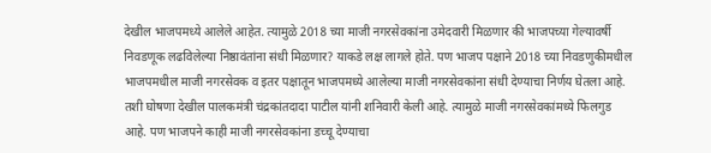देखील भाजपमध्ये आलेले आहेत. त्यामुळे 2018 च्या माजी नगरसेवकांना उमेदवारी मिळणार की भाजपच्या गेल्यावर्षी निवडणूक लढविलेल्या निष्ठावंतांना संधी मिळणार? याकडे लक्ष लागले होते. पण भाजप पक्षाने 2018 च्या निवडणुकीमधील भाजपमधील माजी नगरसेवक व इतर पक्षातून भाजपमध्ये आलेल्या माजी नगरसेवकांना संधी देण्याचा निर्णय घेतला आहे. तशी घोषणा देखील पालकमंत्री चंद्रकांतदादा पाटील यांनी शनिवारी केली आहे. त्यामुळे माजी नगरसेवकांमध्ये फिलगुड आहे. पण भाजपने काही माजी नगरसेवकांना डच्चू देण्याचा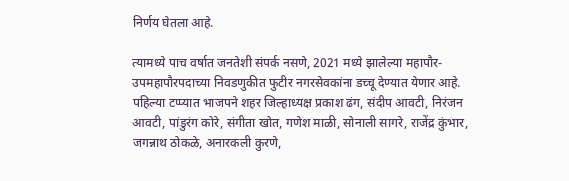निर्णय घेतला आहे.

त्यामध्ये पाच वर्षात जनतेशी संपर्क नसणे, 2021 मध्ये झालेल्या महापौर-उपमहापौरपदाच्या निवडणुकीत फुटीर नगरसेवकांना डच्चू देण्यात येणार आहे. पहिल्या टप्प्यात भाजपने शहर जिल्हाध्यक्ष प्रकाश ढंग, संदीप आवटी, निरंजन आवटी, पांडुरंग कोरे, संगीता खोत, गणेश माळी, सोनाली सागरे, राजेंद्र कुंभार, जगन्नाथ ठोकळे, अनारकली कुरणे,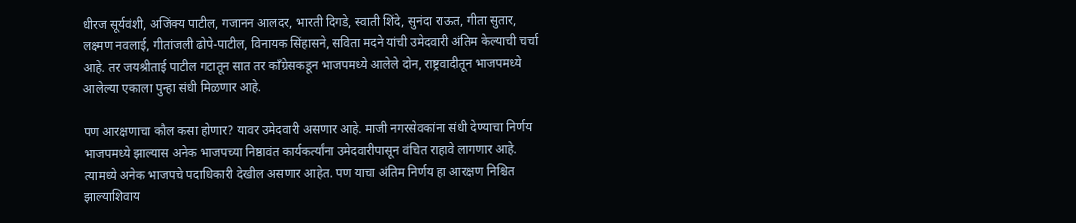धीरज सूर्यवंशी, अजिंक्य पाटील, गजानन आलदर, भारती दिगडे, स्वाती शिंदे, सुनंदा राऊत, गीता सुतार, लक्ष्मण नवलाई, गीतांजली ढोपे-पाटील, विनायक सिंहासने, सविता मदने यांची उमेदवारी अंतिम केल्याची चर्चा आहे. तर जयश्रीताई पाटील गटातून सात तर काँग्रेसकडून भाजपमध्ये आलेले दोन, राष्ट्रवादीतून भाजपमध्ये आलेल्या एकाला पुन्हा संधी मिळणार आहे.

पण आरक्षणाचा कौल कसा होणार? यावर उमेदवारी असणार आहे. माजी नगरसेवकांना संधी देण्याचा निर्णय भाजपमध्ये झाल्यास अनेक भाजपच्या निष्ठावंत कार्यकर्त्यांना उमेदवारीपासून वंचित राहावे लागणार आहे. त्यामध्ये अनेक भाजपचे पदाधिकारी देखील असणार आहेत. पण याचा अंतिम निर्णय हा आरक्षण निश्चित झाल्याशिवाय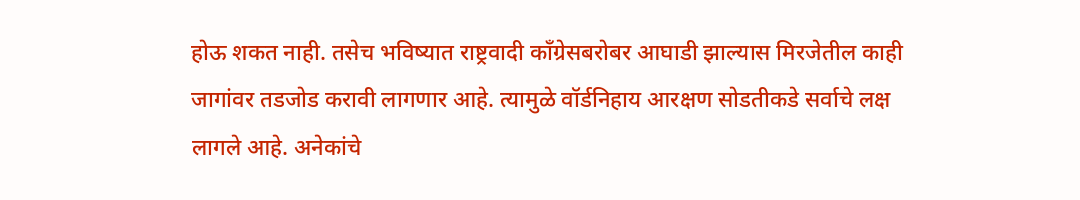होऊ शकत नाही. तसेच भविष्यात राष्ट्रवादी काँग्रेसबरोबर आघाडी झाल्यास मिरजेतील काही जागांवर तडजोड करावी लागणार आहे. त्यामुळे वॉर्डनिहाय आरक्षण सोडतीकडे सर्वाचे लक्ष लागले आहे. अनेकांचे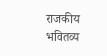राजकीय भवितव्य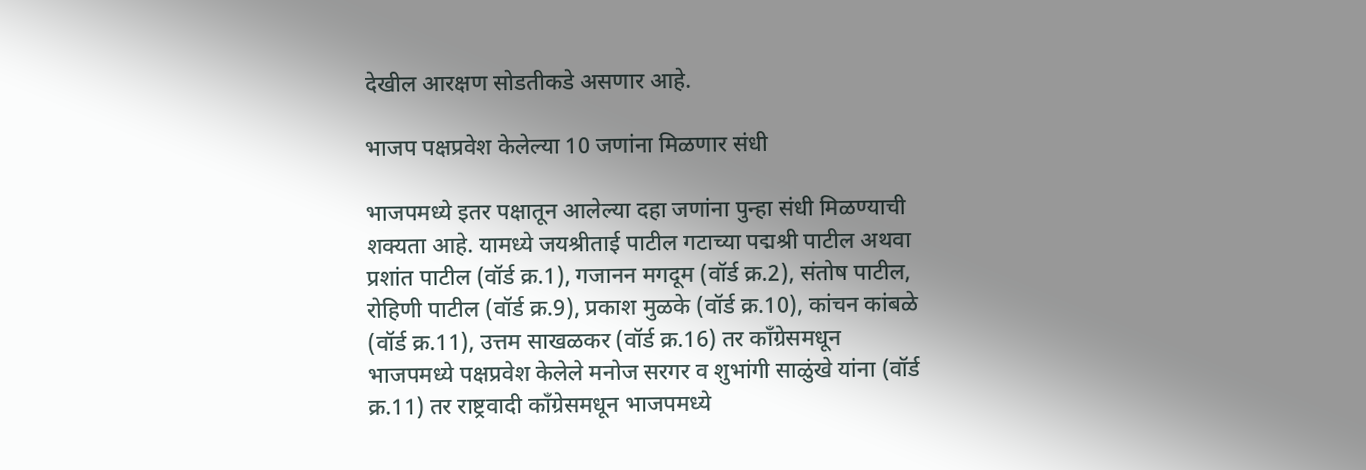देखील आरक्षण सोडतीकडे असणार आहे.

भाजप पक्षप्रवेश केलेल्या 10 जणांना मिळणार संधी

भाजपमध्ये इतर पक्षातून आलेल्या दहा जणांना पुन्हा संधी मिळण्याची शक्यता आहे. यामध्ये जयश्रीताई पाटील गटाच्या पद्मश्री पाटील अथवा प्रशांत पाटील (वॉर्ड क्र.1), गजानन मगदूम (वॉर्ड क्र.2), संतोष पाटील, रोहिणी पाटील (वॉर्ड क्र.9), प्रकाश मुळके (वॉर्ड क्र.10), कांचन कांबळे (वॉर्ड क्र.11), उत्तम साखळकर (वॉर्ड क्र.16) तर काँग्रेसमधून भाजपमध्ये पक्षप्रवेश केलेले मनोज सरगर व शुभांगी साळुंखे यांना (वॉर्ड क्र.11) तर राष्ट्रवादी काँग्रेसमधून भाजपमध्ये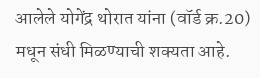आलेले योगेंद्र थोरात यांना (वॉर्ड क्र.20) मधून संधी मिळण्याची शक्यता आहे.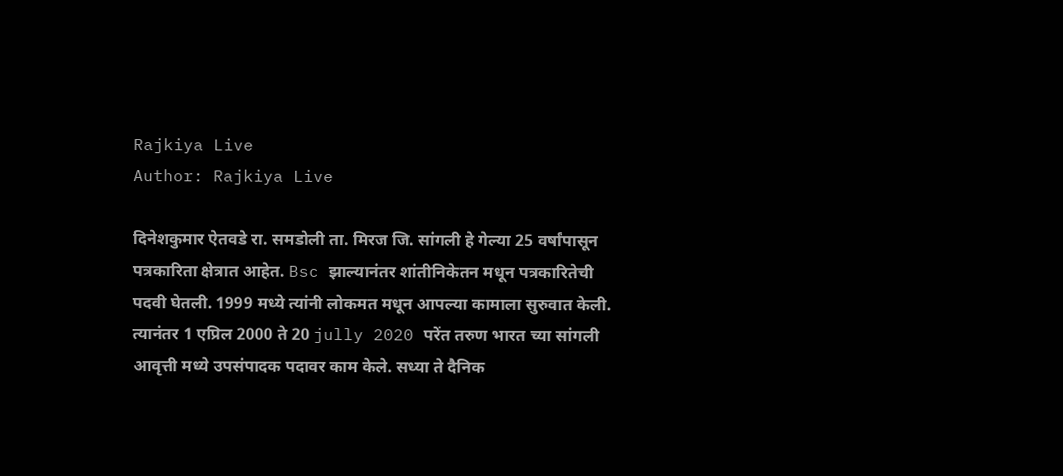Rajkiya Live
Author: Rajkiya Live

दिनेशकुमार ऐतवडे रा. समडोली ता. मिरज जि. सांगली हे गेल्या 25 वर्षांपासून पत्रकारिता क्षेत्रात आहेत. Bsc झाल्यानंतर शांतीनिकेतन मधून पत्रकारितेची पदवी घेतली. 1999 मध्ये त्यांनी लोकमत मधून आपल्या कामाला सुरुवात केली. त्यानंतर 1 एप्रिल 2000 ते 20 jully 2020 परेंत तरुण भारत च्या सांगली आवृत्ती मध्ये उपसंपादक पदावर काम केले. सध्या ते दैनिक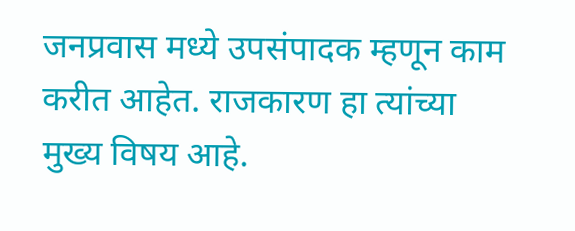जनप्रवास मध्ये उपसंपादक म्हणून काम करीत आहेत. राजकारण हा त्यांच्या मुख्य विषय आहे.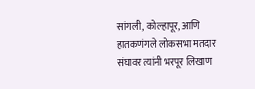सांगली, कोल्हापूर, आणि हातकणंगले लोकसभा मतदार संघावर त्यांनी भरपूर लिखाण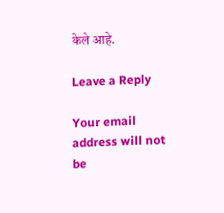केले आहे.

Leave a Reply

Your email address will not be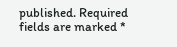published. Required fields are marked *